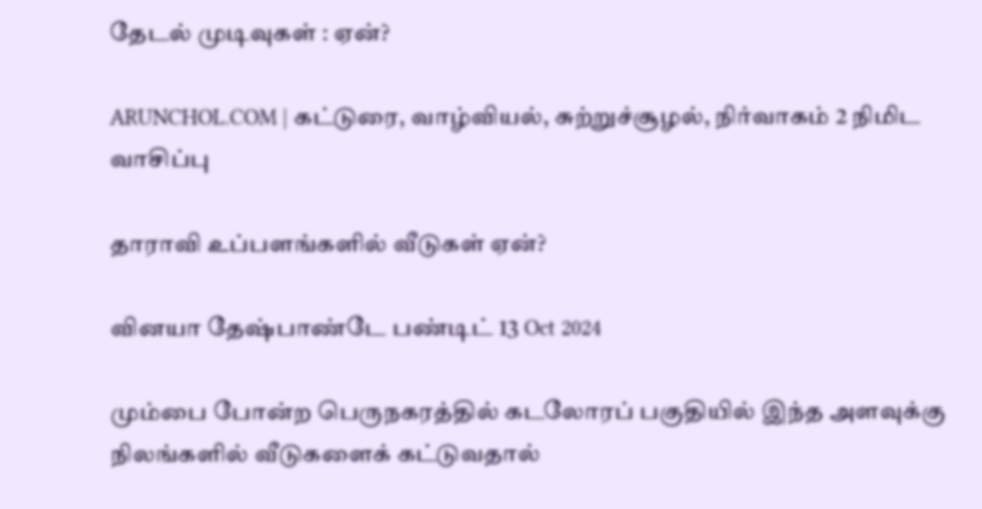தேடல் முடிவுகள் : ஏன்?

ARUNCHOL.COM | கட்டுரை, வாழ்வியல், சுற்றுச்சூழல், நிர்வாகம் 2 நிமிட வாசிப்பு

தாராவி உப்பளங்களில் வீடுகள் ஏன்?

வினயா தேஷ்பாண்டே பண்டிட் 13 Oct 2024

மும்பை போன்ற பெருநகரத்தில் கடலோரப் பகுதியில் இந்த அளவுக்கு நிலங்களில் வீடுகளைக் கட்டுவதால்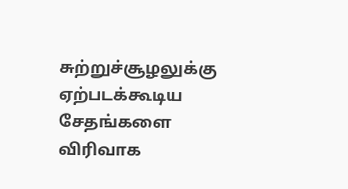சுற்றுச்சூழலுக்கு ஏற்படக்கூடிய சேதங்களை விரிவாக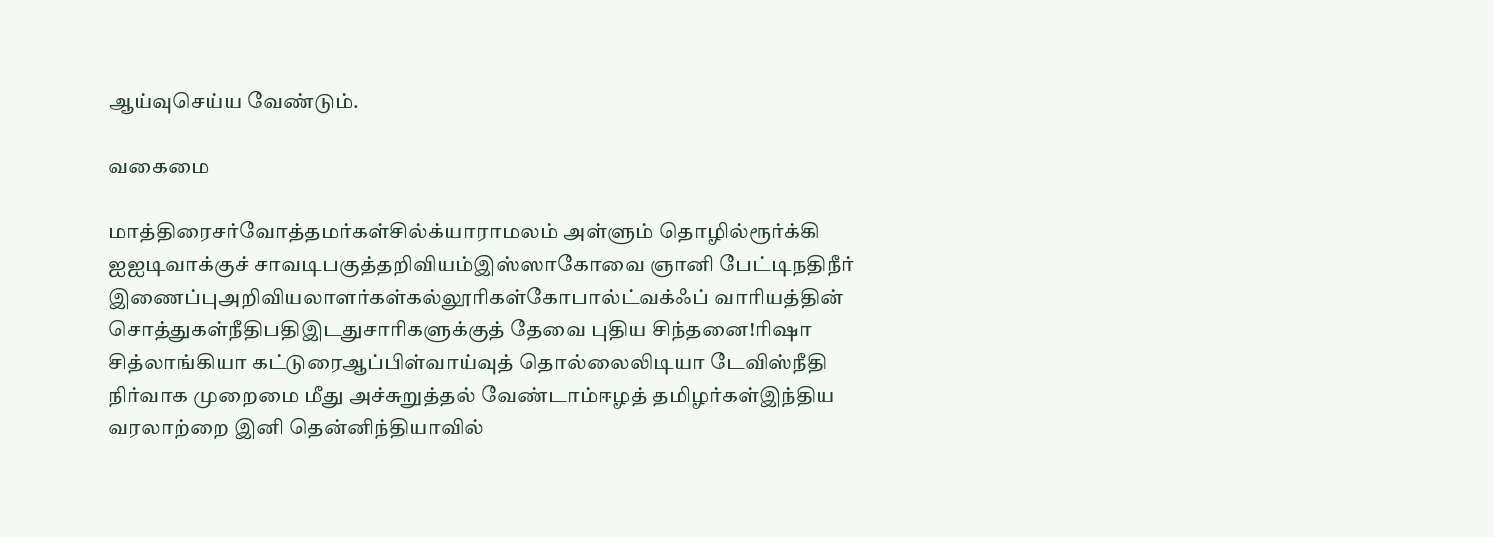ஆய்வுசெய்ய வேண்டும்.

வகைமை

மாத்திரைசர்வோத்தமர்கள்சில்க்யாராமலம் அள்ளும் தொழில்ரூர்க்கி ஐஐடிவாக்குச் சாவடிபகுத்தறிவியம்இஸ்ஸாகோவை ஞானி பேட்டிநதிநீர் இணைப்புஅறிவியலாளர்கள்கல்லூரிகள்கோபால்ட்வக்ஃப் வாரியத்தின் சொத்துகள்நீதிபதிஇடதுசாரிகளுக்குத் தேவை புதிய சிந்தனை!ரிஷா சித்லாங்கியா கட்டுரைஆப்பிள்வாய்வுத் தொல்லைலிடியா டேவிஸ்நீதி நிர்வாக முறைமை மீது அச்சுறுத்தல் வேண்டாம்ஈழத் தமிழர்கள்இந்திய வரலாற்றை இனி தென்னிந்தியாவில்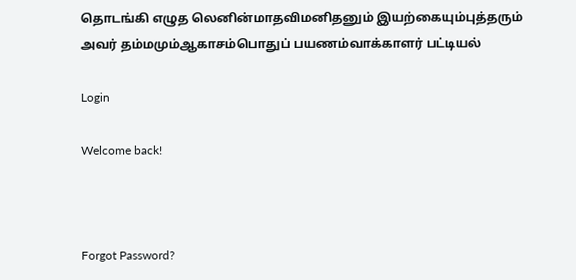தொடங்கி எழுத லெனின்மாதவிமனிதனும் இயற்கையும்புத்தரும் அவர் தம்மமும்ஆகாசம்பொதுப் பயணம்வாக்காளர் பட்டியல்

Login

Welcome back!



Forgot Password?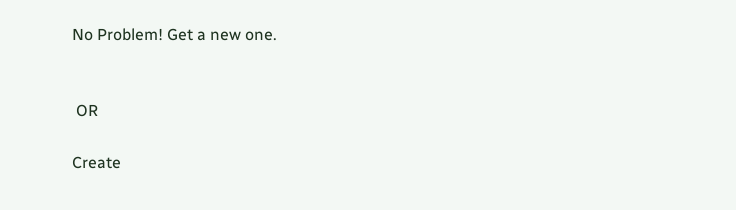No Problem! Get a new one.


 OR

Create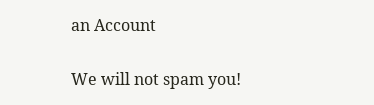an Account

We will not spam you!